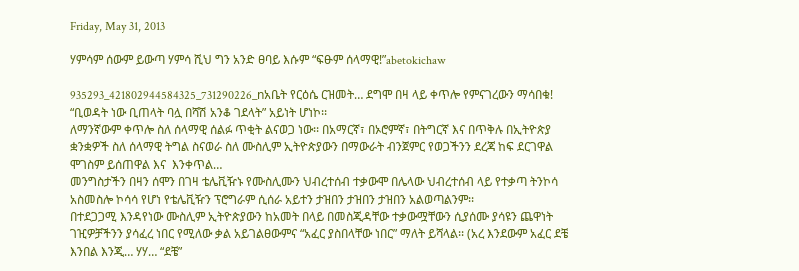Friday, May 31, 2013

ሃምሳም ሰውም ይውጣ ሃምሳ ሺህ ግን አንድ ፀባይ እሱም “ፍፁም ሰላማዊ!”abetokichaw

935293_421802944584325_731290226_nአቤት የርዕሴ ርዝመት… ደግሞ በዛ ላይ ቀጥሎ የምናገረውን ማሳበቁ! “ቢወዳት ነው ቢጠላት ባሏ በሻሽ አንቆ ገደላት” አይነት ሆነኮ፡፡
ለማንኛውም ቀጥሎ ስለ ሰላማዊ ሰልፉ ጥቂት ልናወጋ ነው፡፡ በአማርኛ፣ በኦሮምኛ፣ በትግርኛ እና በጥቅሉ በኢትዮጵያ ቋንቋዎች ስለ ሰላማዊ ትግል ስናወራ ስለ ሙስሊም ኢትዮጵያውን በማውራት ብንጀምር የወጋችንን ደረጃ ከፍ ደርገዋል ሞገስም ይሰጠዋል እና  እንቀጥል…
መንግስታችን በዛን ሰሞን በገዛ ቴሌቪዥኑ የሙስሊሙን ህብረተሰብ ተቃውሞ በሌላው ህብረተሰብ ላይ የተቃጣ ትንኮሳ አስመስሎ ኮሳሳ የሆነ የቴሌቪዥን ፕሮግራም ሲሰራ አይተን ታዝበን ታዝበን ታዝበን አልወጣልንም፡፡
በተደጋጋሚ እንዳየነው ሙስሊም ኢትዮጵያውን ከአመት በላይ በመስጂዳቸው ተቃውሟቸውን ሲያሰሙ ያሳዩን ጨዋነት ገዢዎቻችንን ያሳፈረ ነበር የሚለው ቃል አይገልፀውምና “አፈር ያስበላቸው ነበር” ማለት ይሻላል፡፡ (አረ እንደውም አፈር ደቼ እንበል እንጂ… ሃሃ… “ደቼ”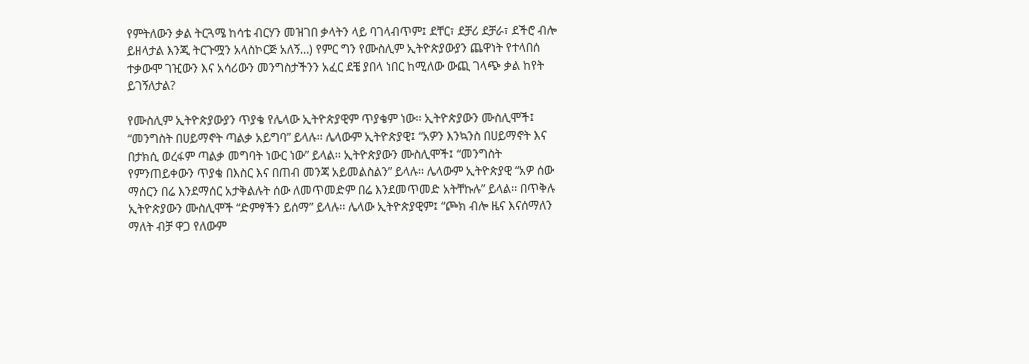የምትለውን ቃል ትርጓሜ ከሳቴ ብርሃን መዝገበ ቃላትን ላይ ባገላብጥም፤ ደቸር፣ ደቻሪ ደቻራ፣ ደችሮ ብሎ ይዘላታል እንጂ ትርጉሟን አላስኮርጅ አለኝ…) የምር ግን የሙስሊም ኢትዮጵያውያን ጨዋነት የተላበሰ ተቃውሞ ገዢውን እና አሳሪውን መንግስታችንን አፈር ደቼ ያበላ ነበር ከሚለው ውጪ ገላጭ ቃል ከየት ይገኝለታል?

የሙስሊም ኢትዮጵያውያን ጥያቄ የሌላው ኢትዮጵያዊም ጥያቄም ነው፡፡ ኢትዮጵያውን ሙስሊሞች፤ “መንግስት በሀይማኖት ጣልቃ አይግባ” ይላሉ፡፡ ሌላውም ኢትዮጵያዊ፤ “አዎን እንኳንስ በሀይማኖት እና በታክሲ ወረፋም ጣልቃ መግባት ነውር ነው” ይላል፡፡ ኢትዮጵያውን ሙስሊሞች፤ “መንግስት የምንጠይቀውን ጥያቄ በእስር እና በጠብ መንጃ አይመልስልን” ይላሉ፡፡ ሌላውም ኢትዮጵያዊ “አዎ ሰው ማሰርን በሬ እንደማሰር አታቅልሉት ሰው ለመጥመድም በሬ እንደመጥመድ አትቸኩሉ” ይላል፡፡ በጥቅሉ ኢትዮጵያውን ሙስሊሞች “ድምፃችን ይሰማ” ይላሉ፡፡ ሌላው ኢትዮጵያዊም፤ “ጮክ ብሎ ዜና እናሰማለን ማለት ብቻ ዋጋ የለውም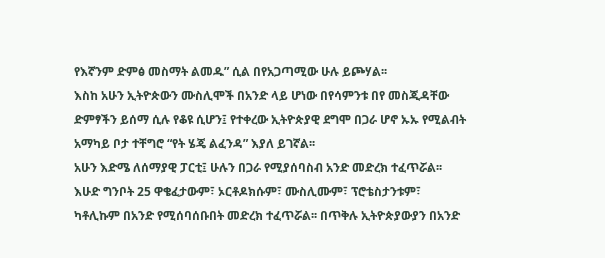የእኛንም ድምፅ መስማት ልመዱ” ሲል በየአጋጣሚው ሁሉ ይጮሃል፡፡
እስከ አሁን ኢትዮጵውን ሙስሊሞች በአንድ ላይ ሆነው በየሳምንቱ በየ መስጂዳቸው ድምፃችን ይሰማ ሲሉ የቆዩ ሲሆን፤ የተቀረው ኢትዮጵያዊ ደግሞ በጋራ ሆኖ ኡኡ የሚልብት አማካይ ቦታ ተቸግሮ “የት ሄጄ ልፈንዳ” እያለ ይገኛል፡፡
አሁን እድሜ ለሰማያዊ ፓርቲ፤ ሁሉን በጋራ የሚያሰባስብ አንድ መድረክ ተፈጥሯል፡፡ እሁድ ግንቦት 25 ዋቄፈታውም፣ ኦርቶዶክሱም፣ ሙስሊሙም፣ ፕሮቴስታንቱም፣ ካቶሊኩም በአንድ የሚሰባሰቡበት መድረክ ተፈጥሯል፡፡ በጥቅሉ ኢትዮጵያውያን በአንድ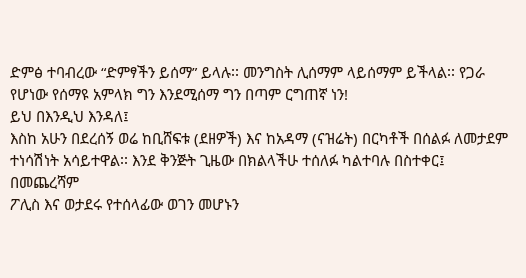ድምፅ ተባብረው “ድምፃችን ይሰማ” ይላሉ፡፡ መንግስት ሊሰማም ላይሰማም ይችላል፡፡ የጋራ የሆነው የሰማዩ አምላክ ግን እንደሚሰማ ግን በጣም ርግጠኛ ነን!
ይህ በእንዲህ እንዳለ፤
እስከ አሁን በደረሰኝ ወሬ ከቢሸፍቱ (ደዘዎች) እና ከአዳማ (ናዝሬት) በርካቶች በሰልፉ ለመታደም ተነሳሽነት አሳይተዋል፡፡ እንደ ቅንጅት ጊዜው በክልላችሁ ተሰለፉ ካልተባሉ በስተቀር፤
በመጨረሻም
ፖሊስ እና ወታደሩ የተሰላፊው ወገን መሆኑን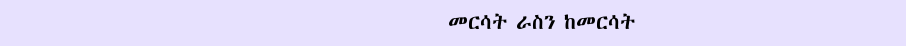መርሳት ራስን ከመርሳት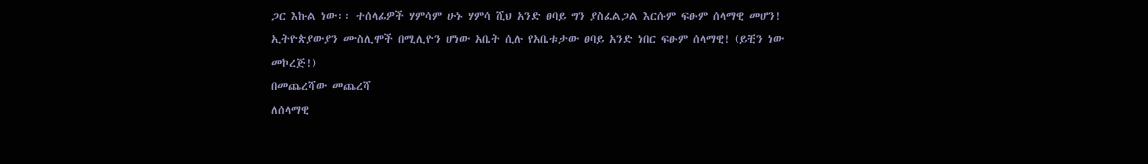ጋር እኩል ነው፡፡ ተሰላፊዎች ሃምሳም ሁኑ ሃምሳ ሺህ አንድ ፀባይ ግን ያስፈልጋል እርሱም ፍፁም ሰላማዊ መሆን! ኢትዮጵያውያን ሙስሊሞች በሚሊዮን ሆነው አቤት ሲሉ የአቤቱታው ፀባይ አንድ ነበር ፍፁም ሰላማዊ! (ይቺን ነው መኮረጅ!)
በመጨረሻው መጨረሻ
ለሰላማዊ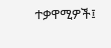ተቃዋሚዎች፤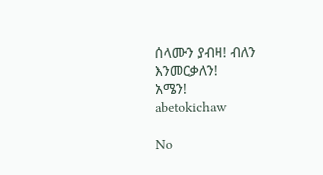ሰላሙን ያብዛ! ብለን እንመርቃለን!
አሜን!
abetokichaw

No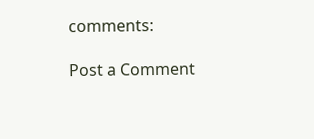comments:

Post a Comment